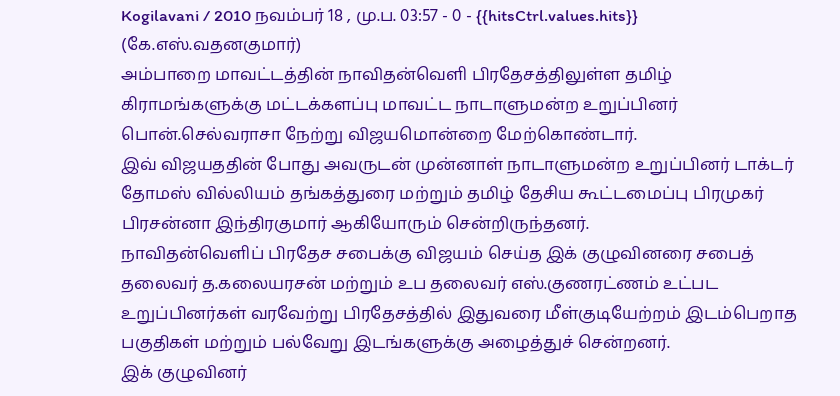Kogilavani / 2010 நவம்பர் 18 , மு.ப. 03:57 - 0 - {{hitsCtrl.values.hits}}
(கே.எஸ்.வதனகுமார்)
அம்பாறை மாவட்டத்தின் நாவிதன்வெளி பிரதேசத்திலுள்ள தமிழ் கிராமங்களுக்கு மட்டக்களப்பு மாவட்ட நாடாளுமன்ற உறுப்பினர் பொன்.செல்வராசா நேற்று விஜயமொன்றை மேற்கொண்டார்.
இவ் விஜயததின் போது அவருடன் முன்னாள் நாடாளுமன்ற உறுப்பினர் டாக்டர் தோமஸ் வில்லியம் தங்கத்துரை மற்றும் தமிழ் தேசிய கூட்டமைப்பு பிரமுகர் பிரசன்னா இந்திரகுமார் ஆகியோரும் சென்றிருந்தனர்.
நாவிதன்வெளிப் பிரதேச சபைக்கு விஜயம் செய்த இக் குழுவினரை சபைத் தலைவர் த.கலையரசன் மற்றும் உப தலைவர் எஸ்.குணரட்ணம் உட்பட உறுப்பினர்கள் வரவேற்று பிரதேசத்தில் இதுவரை மீள்குடியேற்றம் இடம்பெறாத பகுதிகள் மற்றும் பல்வேறு இடங்களுக்கு அழைத்துச் சென்றனர்.
இக் குழுவினர்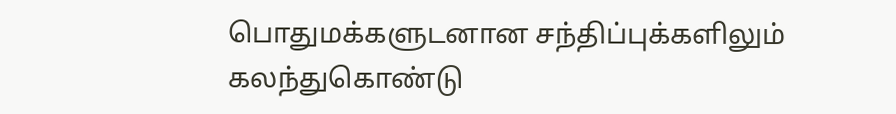பொதுமக்களுடனான சந்திப்புக்களிலும் கலந்துகொண்டு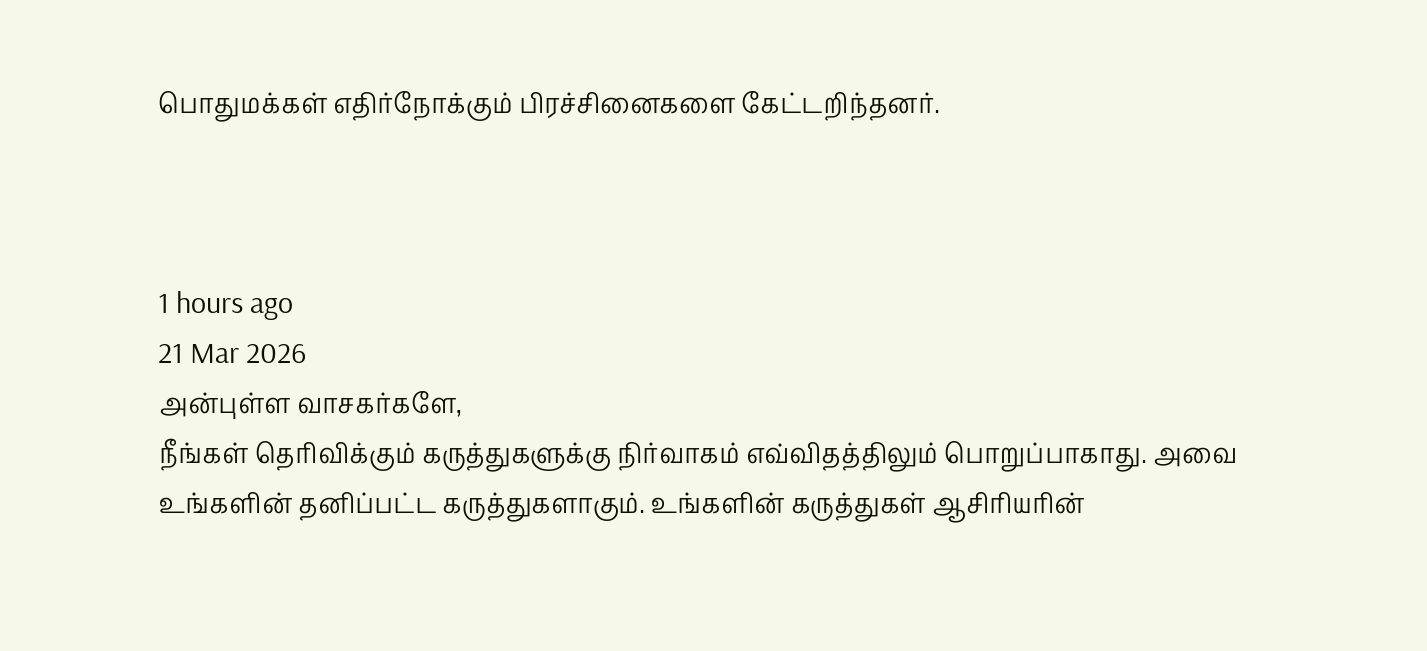பொதுமக்கள் எதிர்நோக்கும் பிரச்சினைகளை கேட்டறிந்தனர்.



1 hours ago
21 Mar 2026
அன்புள்ள வாசகர்களே,
நீங்கள் தெரிவிக்கும் கருத்துகளுக்கு நிர்வாகம் எவ்விதத்திலும் பொறுப்பாகாது. அவை உங்களின் தனிப்பட்ட கருத்துகளாகும். உங்களின் கருத்துகள் ஆசிரியரின்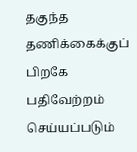தகுந்த தணிக்கைக்குப் பிறகே பதிவேற்றம் செய்யப்படும்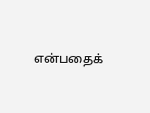என்பதைக்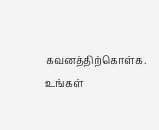கவனத்திற்கொள்க. உங்கள்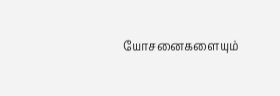யோசனைகளையும்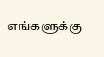எங்களுக்கு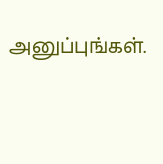அனுப்புங்கள்.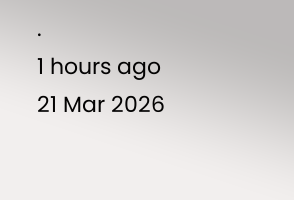.
1 hours ago
21 Mar 2026